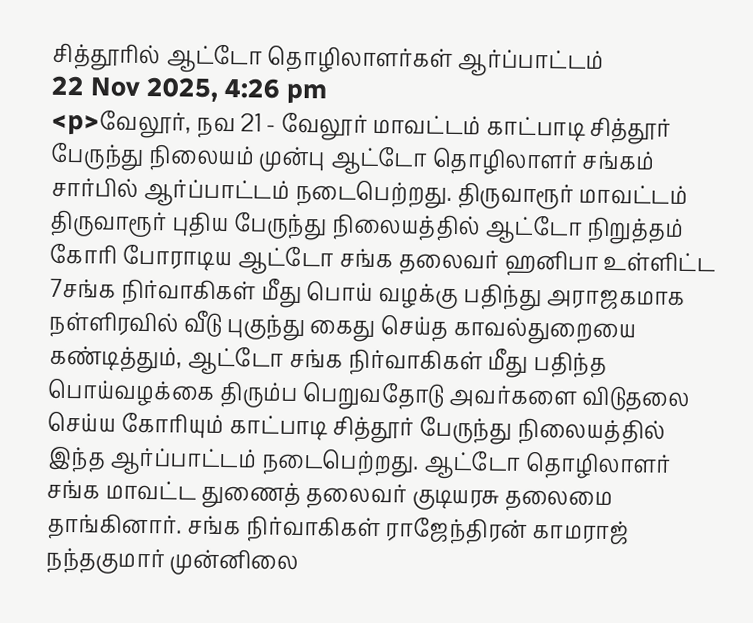சித்தூரில் ஆட்டோ தொழிலாளர்கள் ஆர்ப்பாட்டம்
22 Nov 2025, 4:26 pm
<p>வேலூர், நவ 21 - வேலூர் மாவட்டம் காட்பாடி சித்தூர் பேருந்து நிலையம் முன்பு ஆட்டோ தொழிலாளர் சங்கம் சார்பில் ஆர்ப்பாட்டம் நடைபெற்றது. திருவாரூர் மாவட்டம் திருவாரூர் புதிய பேருந்து நிலையத்தில் ஆட்டோ நிறுத்தம் கோரி போராடிய ஆட்டோ சங்க தலைவர் ஹனிபா உள்ளிட்ட 7சங்க நிர்வாகிகள் மீது பொய் வழக்கு பதிந்து அராஜகமாக நள்ளிரவில் வீடு புகுந்து கைது செய்த காவல்துறையை கண்டித்தும், ஆட்டோ சங்க நிர்வாகிகள் மீது பதிந்த பொய்வழக்கை திரும்ப பெறுவதோடு அவர்களை விடுதலை செய்ய கோரியும் காட்பாடி சித்தூர் பேருந்து நிலையத்தில் இந்த ஆர்ப்பாட்டம் நடைபெற்றது. ஆட்டோ தொழிலாளர் சங்க மாவட்ட துணைத் தலைவர் குடியரசு தலைமை தாங்கினார். சங்க நிர்வாகிகள் ராஜேந்திரன் காமராஜ் நந்தகுமார் முன்னிலை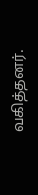வகித்தனர்.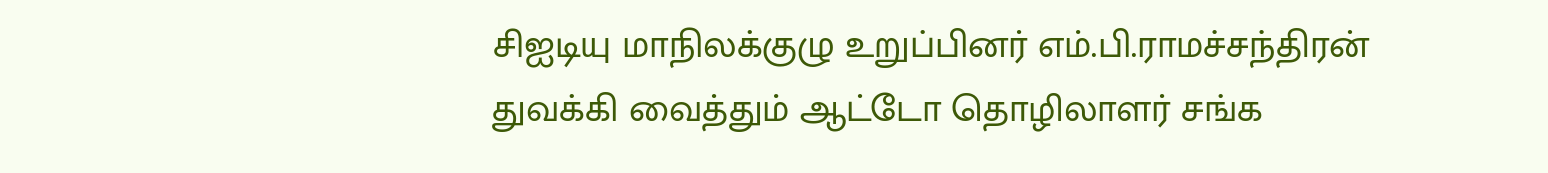சிஐடியு மாநிலக்குழு உறுப்பினர் எம்.பி.ராமச்சந்திரன் துவக்கி வைத்தும் ஆட்டோ தொழிலாளர் சங்க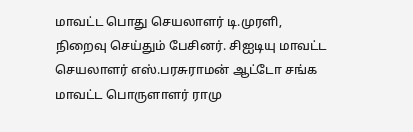மாவட்ட பொது செயலாளர் டி.முரளி, நிறைவு செய்தும் பேசினர். சிஐடியு மாவட்ட செயலாளர் எஸ்.பரசுராமன் ஆட்டோ சங்க மாவட்ட பொருளாளர் ராமு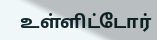உள்ளிட்டோர்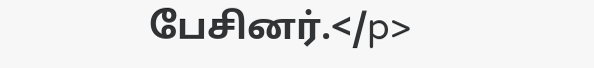பேசினர்.</p>